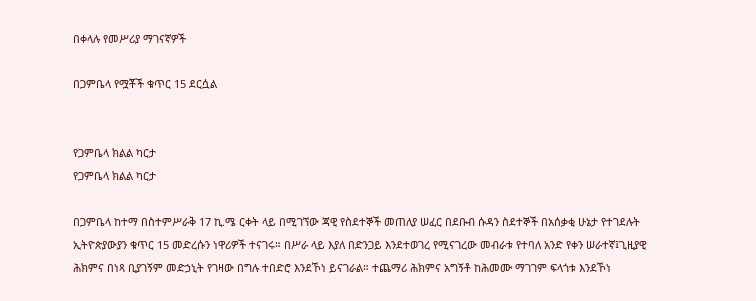በቀላሉ የመሥሪያ ማገናኛዎች

በጋምቤላ የሟቾች ቁጥር 15 ደርሷል


የጋምቤላ ክልል ካርታ
የጋምቤላ ክልል ካርታ

በጋምቤላ ከተማ በስተምሥራቅ 17 ኪ.ሜ ርቀት ላይ በሚገኘው ጃዊ የስደተኞች መጠለያ ሠፈር በደቡብ ሱዳን ስደተኞች በአሰቃቂ ሁኔታ የተገደሉት ኢትዮጵያውያን ቁጥር 15 መድረሱን ነዋሪዎች ተናገሩ። በሥራ ላይ እያለ በድንጋይ እንደተወገረ የሚናገረው መብራቱ የተባለ አንድ የቀን ሠራተኛ፤ጊዚያዊ ሕክምና በነጻ ቢያገኝም መድኃኒት የገዛው በግሉ ተበድሮ እንደኾነ ይናገራል። ተጨማሪ ሕክምና አግኝቶ ከሕመሙ ማገገም ፍላጎቱ እንደኾነ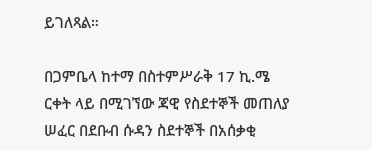ይገለጻል።

በጋምቤላ ከተማ በስተምሥራቅ 17 ኪ.ሜ ርቀት ላይ በሚገኘው ጃዊ የስደተኞች መጠለያ ሠፈር በደቡብ ሱዳን ስደተኞች በአሰቃቂ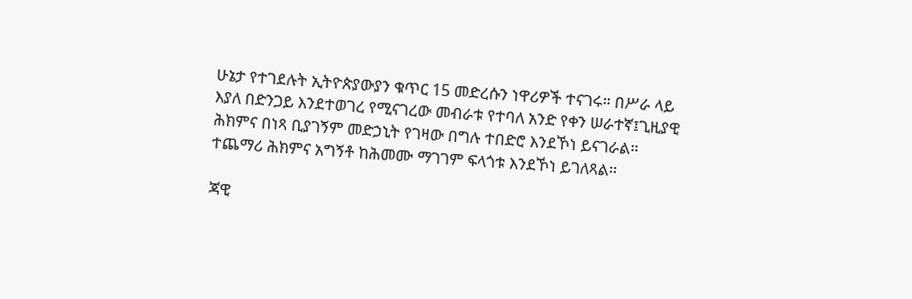ሁኔታ የተገደሉት ኢትዮጵያውያን ቁጥር 15 መድረሱን ነዋሪዎች ተናገሩ። በሥራ ላይ እያለ በድንጋይ እንደተወገረ የሚናገረው መብራቱ የተባለ አንድ የቀን ሠራተኛ፤ጊዚያዊ ሕክምና በነጻ ቢያገኝም መድኃኒት የገዛው በግሉ ተበድሮ እንደኾነ ይናገራል። ተጨማሪ ሕክምና አግኝቶ ከሕመሙ ማገገም ፍላጎቱ እንደኾነ ይገለጻል።

ጃዊ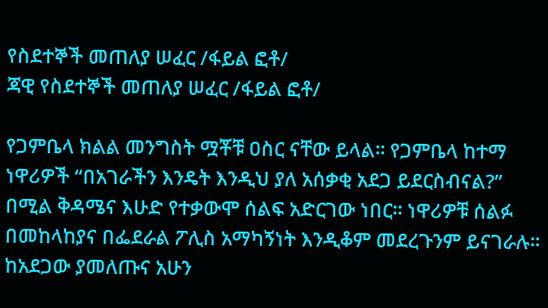የስደተኞች መጠለያ ሠፈር /ፋይል ፎቶ/
ጃዊ የስደተኞች መጠለያ ሠፈር /ፋይል ፎቶ/

የጋምቤላ ክልል መንግስት ሟቾቹ ዐስር ናቸው ይላል። የጋምቤላ ከተማ ነዋሪዎች “በአገራችን እንዴት እንዲህ ያለ አሰቃቂ አደጋ ይደርስብናል?” በሚል ቅዳሜና እሁድ የተቃውሞ ሰልፍ አድርገው ነበር። ነዋሪዎቹ ሰልፉ በመከላከያና በፌደራል ፖሊስ አማካኝነት እንዲቆም መደረጉንም ይናገራሉ። ከአደጋው ያመለጡና አሁን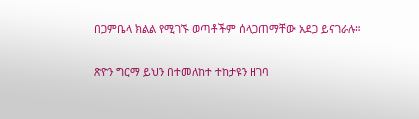በጋምቤላ ክልል የሚገኙ ወጣቶችም ሰላጋጠማቸው አደጋ ይናገራሉ።

ጽዮን ግርማ ይህን በተመለከተ ተከታዩን ዘገባ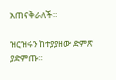አጠናቅራለች።

ዝርዝሩን ከተያያዘው ድምጽ ያድምጡ።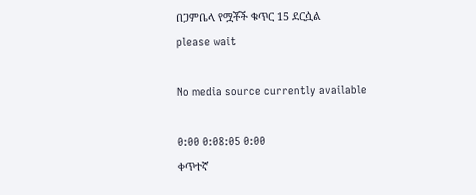በጋምቤላ የሟቾች ቁጥር 15 ደርሷል
please wait

No media source currently available

0:00 0:08:05 0:00
ቀጥተኛ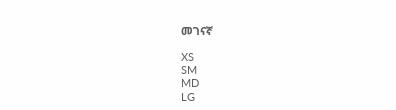መገናኛ

XS
SM
MD
LG